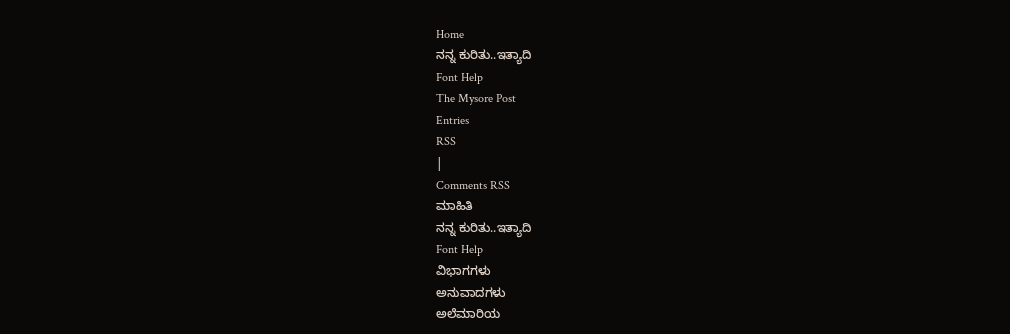Home
ನನ್ನ ಕುರಿತು..ಇತ್ಯಾದಿ
Font Help
The Mysore Post
Entries
RSS
|
Comments RSS
ಮಾಹಿತಿ
ನನ್ನ ಕುರಿತು..ಇತ್ಯಾದಿ
Font Help
ವಿಭಾಗಗಳು
ಅನುವಾದಗಳು
ಅಲೆಮಾರಿಯ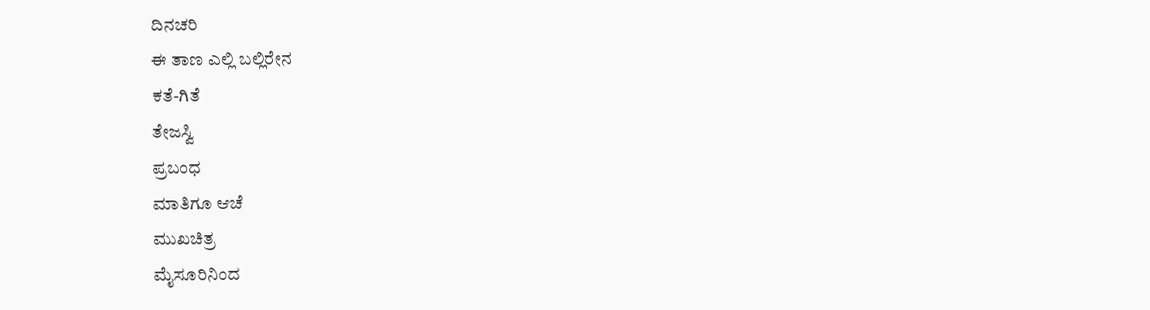ದಿನಚರಿ
ಈ ತಾಣ ಎಲ್ಲಿ ಬಲ್ಲಿರೇನ
ಕತೆ-ಗಿತೆ
ತೇಜಸ್ವಿ
ಪ್ರಬಂಧ
ಮಾತಿಗೂ ಆಚೆ
ಮುಖಚಿತ್ರ
ಮೈಸೂರಿನಿಂದ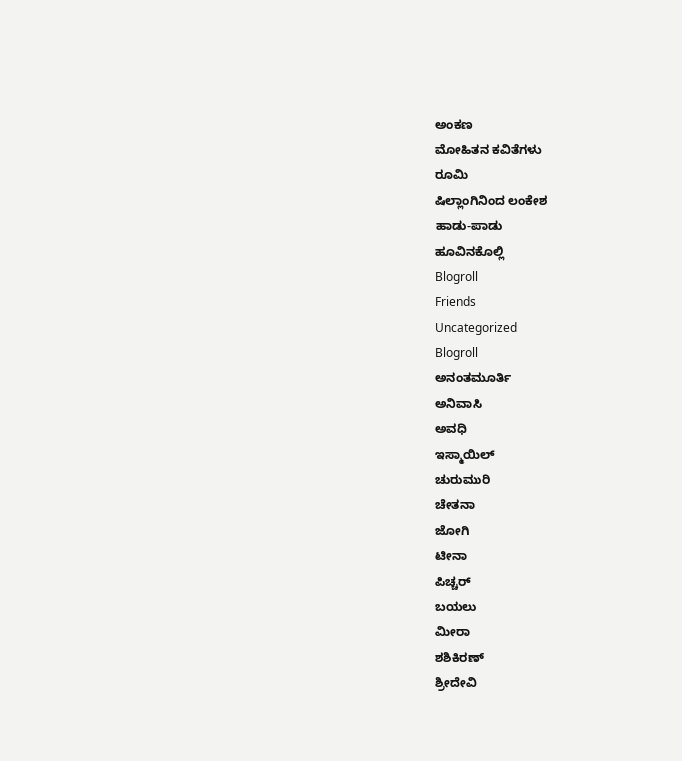ಅಂಕಣ
ಮೋಹಿತನ ಕವಿತೆಗಳು
ರೂಮಿ
ಷಿಲ್ಲಾಂಗಿನಿಂದ ಲಂಕೇಶ
ಹಾಡು-ಪಾಡು
ಹೂವಿನಕೊಲ್ಲಿ
Blogroll
Friends
Uncategorized
Blogroll
ಅನಂತಮೂರ್ತಿ
ಅನಿವಾಸಿ
ಅವಧಿ
ಇಸ್ಮಾಯಿಲ್
ಚುರುಮುರಿ
ಚೇತನಾ
ಜೋಗಿ
ಟೀನಾ
ಪಿಚ್ಚರ್
ಬಯಲು
ಮೀರಾ
ಶಶಿಕಿರಣ್
ಶ್ರೀದೇವಿ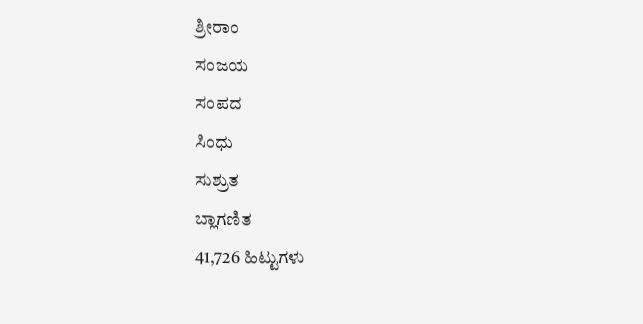ಶ್ರೀರಾಂ
ಸಂಜಯ
ಸಂಪದ
ಸಿಂಧು
ಸುಶ್ರುತ
ಬ್ಲಾಗಣಿತ
41,726 ಹಿಟ್ಟುಗಳು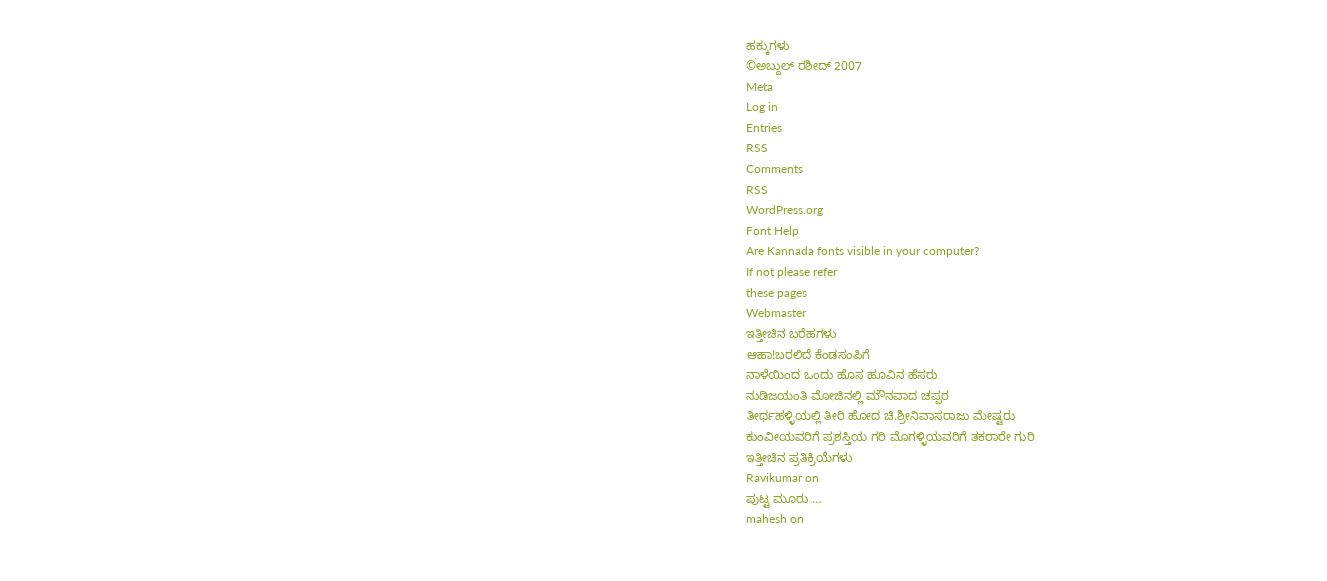ಹಕ್ಕುಗಳು
©ಅಬ್ದುಲ್ ರಶೀದ್ 2007
Meta
Log in
Entries
RSS
Comments
RSS
WordPress.org
Font Help
Are Kannada fonts visible in your computer?
If not please refer
these pages
Webmaster
ಇತ್ತೀಚಿನ ಬರೆಹಗಳು
ಆಹಾ!ಬರಲಿದೆ ಕೆಂಡಸಂಪಿಗೆ
ನಾಳೆಯಿಂದ ಒಂದು ಹೊಸ ಹೂವಿನ ಹೆಸರು
ನುಡಿಜಯಂತಿ ಮೋಜಿನಲ್ಲಿ ಮೌನವಾದ ಚಪ್ಪರ
ತೀರ್ಥಹಳ್ಳಿಯಲ್ಲಿ ತೀರಿ ಹೋದ ಚಿ.ಶ್ರೀನಿವಾಸರಾಜು ಮೇಷ್ಟರು
ಕುಂವೀಯವರಿಗೆ ಪ್ರಶಸ್ತಿಯ ಗರಿ ಮೊಗಳ್ಳಿಯವರಿಗೆ ತಕರಾರೇ ಗುರಿ
ಇತ್ತೀಚಿನ ಪ್ರತಿಕ್ರಿಯೆಗಳು
Ravikumar on
ಪುಟ್ಟ ಮೂರು …
mahesh on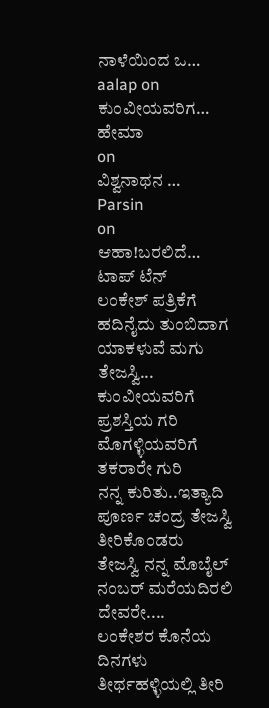ನಾಳೆಯಿಂದ ಒ…
aalap on
ಕುಂವೀಯವರಿಗ…
ಹೇಮಾ
on
ವಿಶ್ವನಾಥನ …
Parsin
on
ಆಹಾ!ಬರಲಿದೆ…
ಟಾಪ್ ಟೆನ್
ಲಂಕೇಶ್ ಪತ್ರಿಕೆಗೆ ಹದಿನೈದು ತುಂಬಿದಾಗ
ಯಾಕಳುವೆ ಮಗು ತೇಜಸ್ವಿ...
ಕುಂವೀಯವರಿಗೆ ಪ್ರಶಸ್ತಿಯ ಗರಿ ಮೊಗಳ್ಳಿಯವರಿಗೆ ತಕರಾರೇ ಗುರಿ
ನನ್ನ ಕುರಿತು..ಇತ್ಯಾದಿ
ಪೂರ್ಣ ಚಂದ್ರ ತೇಜಸ್ವಿ ತೀರಿಕೊಂಡರು
ತೇಜಸ್ವಿ ನನ್ನ ಮೊಬೈಲ್ ನಂಬರ್ ಮರೆಯದಿರಲಿ ದೇವರೇ....
ಲಂಕೇಶರ ಕೊನೆಯ ದಿನಗಳು
ತೀರ್ಥಹಳ್ಳಿಯಲ್ಲಿ ತೀರಿ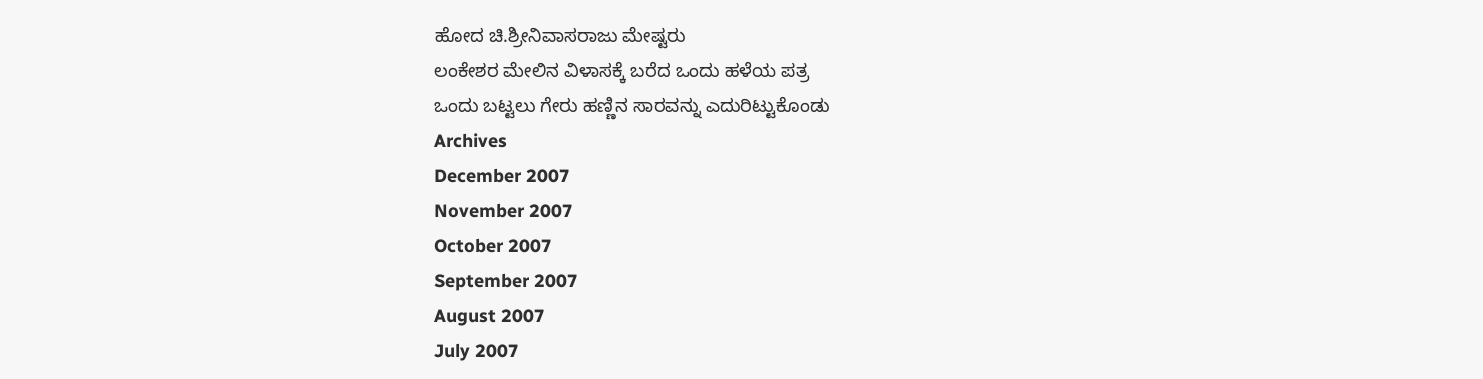ಹೋದ ಚಿ.ಶ್ರೀನಿವಾಸರಾಜು ಮೇಷ್ಟರು
ಲಂಕೇಶರ ಮೇಲಿನ ವಿಳಾಸಕ್ಕೆ ಬರೆದ ಒಂದು ಹಳೆಯ ಪತ್ರ
ಒಂದು ಬಟ್ಟಲು ಗೇರು ಹಣ್ಣಿನ ಸಾರವನ್ನು ಎದುರಿಟ್ಟುಕೊಂಡು
Archives
December 2007
November 2007
October 2007
September 2007
August 2007
July 2007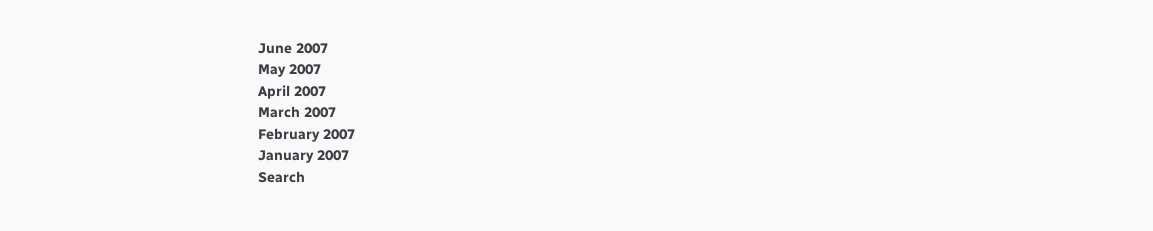June 2007
May 2007
April 2007
March 2007
February 2007
January 2007
Search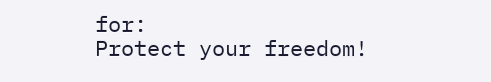for:
Protect your freedom!